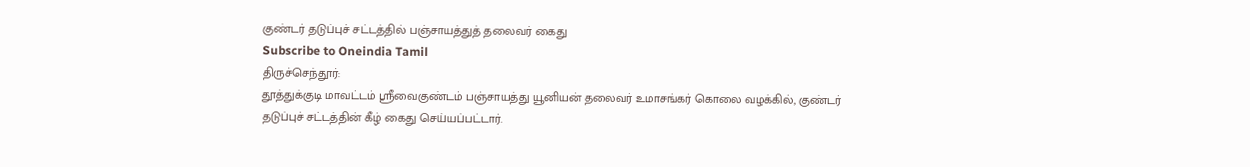குண்டர் தடுப்புச் சட்டத்தில் பஞ்சாயத்துத் தலைவர் கைது
Subscribe to Oneindia Tamil
திருச்செந்தூர்:
தூத்துக்குடி மாவட்டம் ஸ்ரீவைகுண்டம் பஞ்சாயத்து யூனியன் தலைவர் உமாசங்கர் கொலை வழக்கில், குண்டர் தடுப்புச் சட்டத்தின் கீழ் கைது செய்யப்பட்டார்.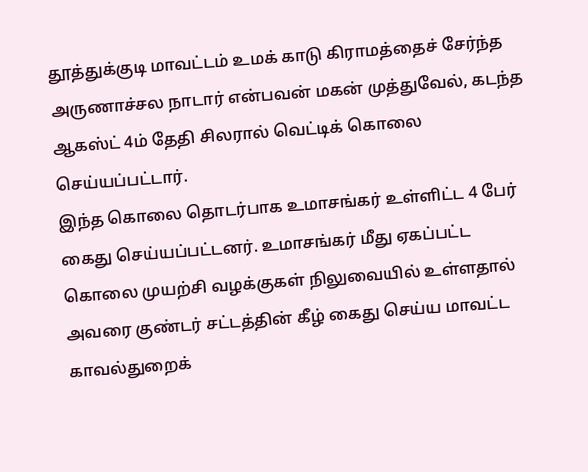தூத்துக்குடி மாவட்டம் உமக் காடு கிராமத்தைச் சேர்ந்த அருணாச்சல நாடார் என்பவன் மகன் முத்துவேல், கடந்த ஆகஸ்ட் 4ம் தேதி சிலரால் வெட்டிக் கொலை செய்யப்பட்டார்.
இந்த கொலை தொடர்பாக உமாசங்கர் உள்ளிட்ட 4 பேர் கைது செய்யப்பட்டனர். உமாசங்கர் மீது ஏகப்பட்ட கொலை முயற்சி வழக்குகள் நிலுவையில் உள்ளதால் அவரை குண்டர் சட்டத்தின் கீழ் கைது செய்ய மாவட்ட காவல்துறைக்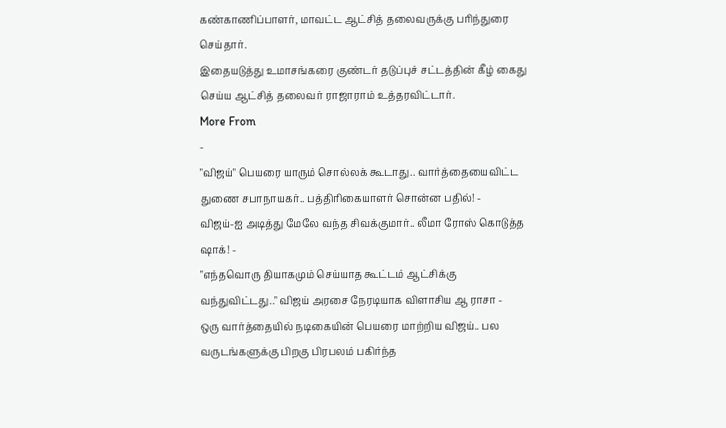கண்காணிப்பாளர், மாவட்ட ஆட்சித் தலைவருக்கு பரிந்துரை செய்தார்.
இதையடுத்து உமாசங்கரை குண்டர் தடுப்புச் சட்டத்தின் கீழ் கைது செய்ய ஆட்சித் தலைவர் ராஜாராம் உத்தரவிட்டார்.
More From
-
"விஜய்" பெயரை யாரும் சொல்லக் கூடாது.. வார்த்தையைவிட்ட துணை சபாநாயகர்.. பத்திரிகையாளர் சொன்ன பதில்! -
விஜய்-ஐ அடித்து மேலே வந்த சிவக்குமார்.. லீமா ரோஸ் கொடுத்த ஷாக்! -
"எந்தவொரு தியாகமும் செய்யாத கூட்டம் ஆட்சிக்கு வந்துவிட்டது.." விஜய் அரசை நேரடியாக விளாசிய ஆ ராசா -
ஒரு வார்த்தையில் நடிகையின் பெயரை மாற்றிய விஜய்.. பல வருடங்களுக்கு பிறகு பிரபலம் பகிர்ந்த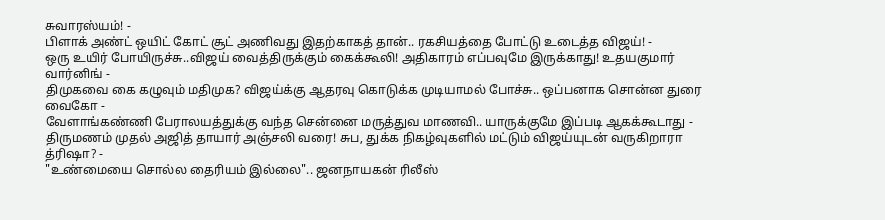சுவாரஸ்யம்! -
பிளாக் அண்ட் ஒயிட் கோட் சூட் அணிவது இதற்காகத் தான்.. ரகசியத்தை போட்டு உடைத்த விஜய்! -
ஒரு உயிர் போயிருச்சு..விஜய் வைத்திருக்கும் கைக்கூலி! அதிகாரம் எப்பவுமே இருக்காது! உதயகுமார் வார்னிங் -
திமுகவை கை கழுவும் மதிமுக? விஜய்க்கு ஆதரவு கொடுக்க முடியாமல் போச்சு.. ஒப்பனாக சொன்ன துரை வைகோ -
வேளாங்கண்ணி பேராலயத்துக்கு வந்த சென்னை மருத்துவ மாணவி.. யாருக்குமே இப்படி ஆகக்கூடாது -
திருமணம் முதல் அஜித் தாயார் அஞ்சலி வரை! சுப, துக்க நிகழ்வுகளில் மட்டும் விஜய்யுடன் வருகிறாரா த்ரிஷா? -
"உண்மையை சொல்ல தைரியம் இல்லை".. ஜனநாயகன் ரிலீஸ்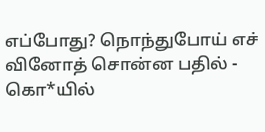எப்போது? நொந்துபோய் எச் வினோத் சொன்ன பதில் -
கொ*யில்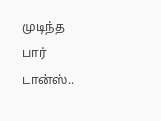முடிந்த பார் டான்ஸ்..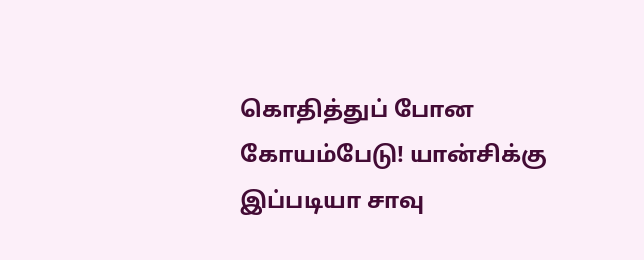கொதித்துப் போன கோயம்பேடு! யான்சிக்கு இப்படியா சாவு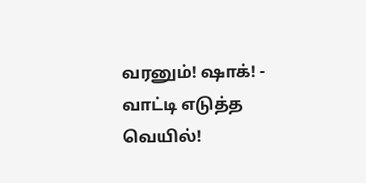வரனும்! ஷாக்! -
வாட்டி எடுத்த வெயில்!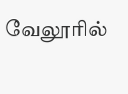வேலூரில்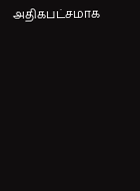அதிகபட்சமாக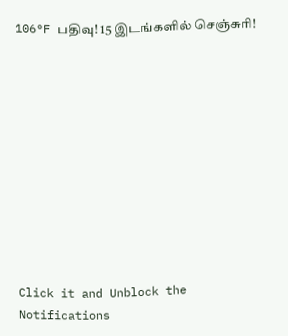106°F பதிவு! 15 இடங்களில் செஞ்சுரி!











Click it and Unblock the Notifications